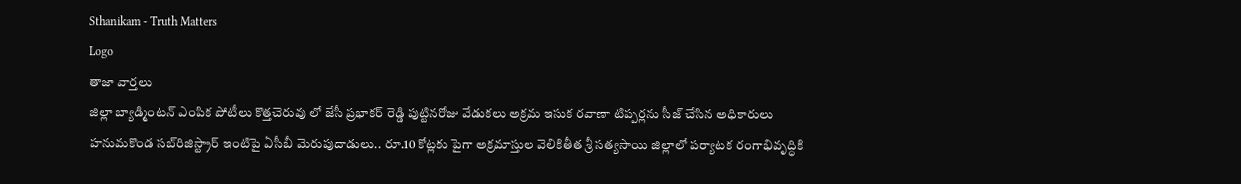Sthanikam - Truth Matters
Logo
తాజా వార్తలు
జిల్లా బ్యాడ్మింటన్ ఎంపిక పోటీలు కొత్తచెరువు లో జేసీ ప్రభాకర్ రెడ్డి పుట్టినరోజు వేడుకలు అక్రమ ఇసుక రవాణా టిప్పర్లను సీజ్ చేసిన అధికారులు హనుమకొండ సబ్‌రిజిస్ట్రార్ ఇంటిపై ఏసీబీ మెరుపుదాడులు.. రూ.10 కోట్లకు పైగా అక్రమాస్తుల వెలికితీత శ్రీ సత్యసాయి జిల్లాలో పర్యాటక రంగాభివృద్ధికి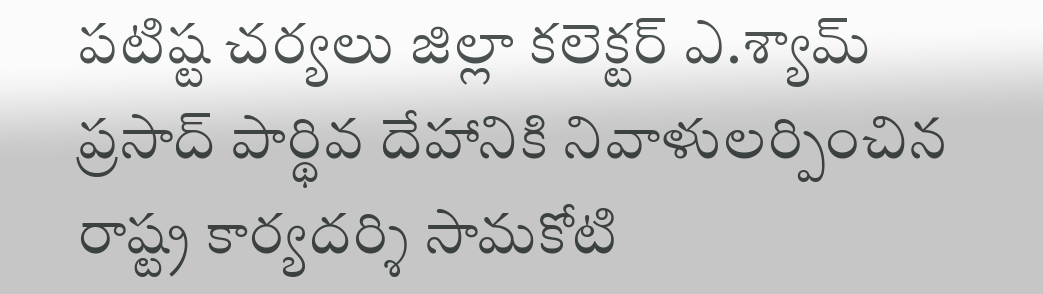పటిష్ట చర్యలు జిల్లా కలెక్టర్ ఎ.శ్యామ్ ప్రసాద్ పార్థివ దేహానికి నివాళులర్పించిన రాష్ట్ర కార్యదర్శి సామకోటి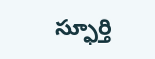స్ఫూర్తి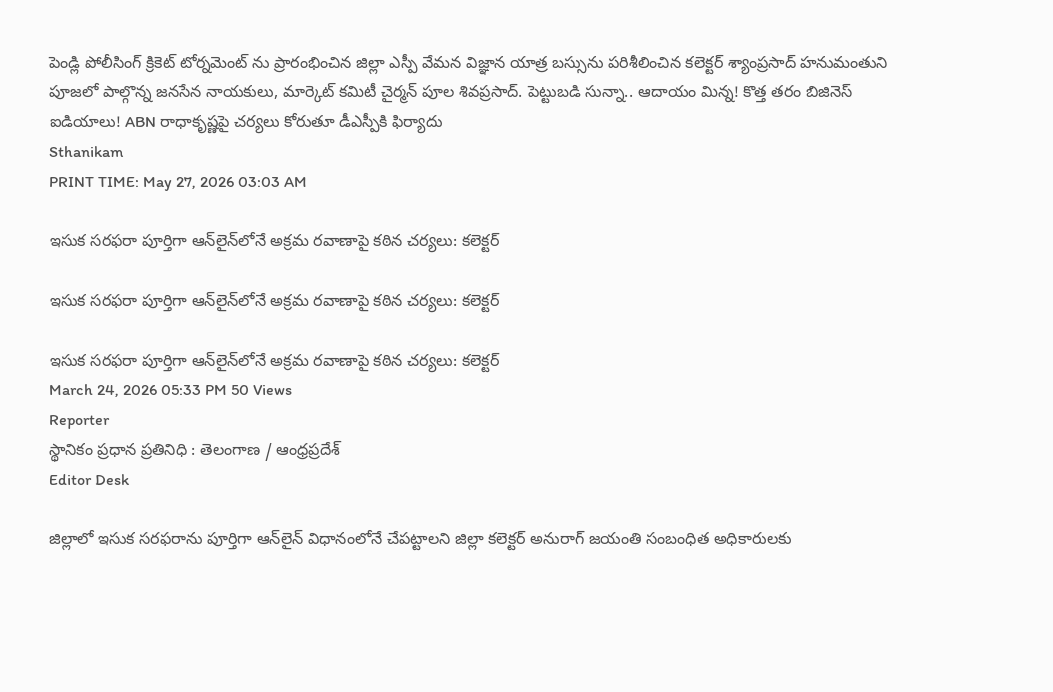పెండ్లి పోలీసింగ్ క్రికెట్ టోర్నమెంట్ ను ప్రారంభించిన జిల్లా ఎస్పీ వేమన విజ్ఞాన యాత్ర బస్సును పరిశీలించిన కలెక్టర్ శ్యాంప్రసాద్ హనుమంతుని పూజలో పాల్గొన్న జనసేన నాయకులు, మార్కెట్ కమిటీ చైర్మన్ పూల శివప్రసాద్. పెట్టుబడి సున్నా.. ఆదాయం మిన్న! కొత్త తరం బిజినెస్ ఐడియాలు! ABN రాధాకృష్ణపై చర్యలు కోరుతూ డీఎస్పీకి ఫిర్యాదు
Sthanikam
PRINT TIME: May 27, 2026 03:03 AM

ఇసుక సరఫరా పూర్తిగా ఆన్‌లైన్‌లోనే అక్రమ రవాణాపై కఠిన చర్యలు: కలెక్టర్

ఇసుక సరఫరా పూర్తిగా ఆన్‌లైన్‌లోనే అక్రమ రవాణాపై కఠిన చర్యలు: కలెక్టర్

ఇసుక సరఫరా పూర్తిగా ఆన్‌లైన్‌లోనే అక్రమ రవాణాపై కఠిన చర్యలు: కలెక్టర్
March 24, 2026 05:33 PM 50 Views
Reporter
స్థానికం ప్రధాన ప్రతినిధి : తెలంగాణ / ఆంధ్రప్రదేశ్
Editor Desk

జిల్లాలో ఇసుక సరఫరాను పూర్తిగా ఆన్‌లైన్ విధానంలోనే చేపట్టాలని జిల్లా కలెక్టర్ అనురాగ్ జయంతి సంబంధిత అధికారులకు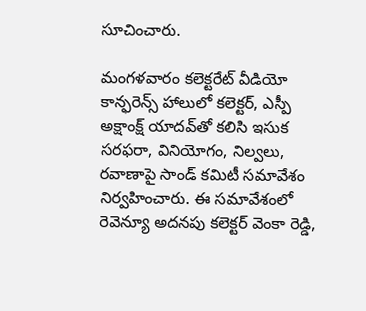సూచించారు.

మంగళవారం కలెక్టరేట్ వీడియో కాన్ఫరెన్స్ హాలులో కలెక్టర్, ఎస్పీ అక్షాంక్ష్ యాదవ్‌తో కలిసి ఇసుక సరఫరా, వినియోగం, నిల్వలు, రవాణాపై సాండ్ కమిటీ సమావేశం నిర్వహించారు. ఈ సమావేశంలో రెవెన్యూ అదనపు కలెక్టర్ వెంకా రెడ్డి,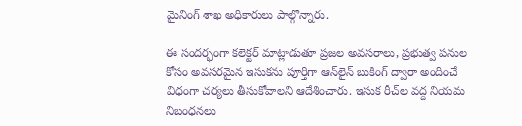మైనింగ్ శాఖ అధికారులు పాల్గొన్నారు.

ఈ సందర్భంగా కలెక్టర్ మాట్లాడుతూ ప్రజల అవసరాలు, ప్రభుత్వ పనుల కోసం అవసరమైన ఇసుకను పూర్తిగా ఆన్‌లైన్ బుకింగ్ ద్వారా అందించే విధంగా చర్యలు తీసుకోవాలని ఆదేశించారు. ఇసుక రీచ్‌ల వద్ద నియమ నిబంధనలు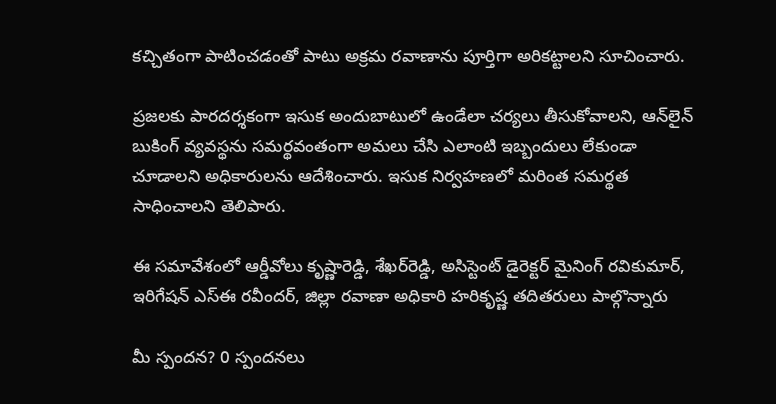కచ్చితంగా పాటించడంతో పాటు అక్రమ రవాణాను పూర్తిగా అరికట్టాలని సూచించారు.

ప్రజలకు పారదర్శకంగా ఇసుక అందుబాటులో ఉండేలా చర్యలు తీసుకోవాలని, ఆన్‌లైన్ బుకింగ్ వ్యవస్థను సమర్థవంతంగా అమలు చేసి ఎలాంటి ఇబ్బందులు లేకుండా చూడాలని అధికారులను ఆదేశించారు. ఇసుక నిర్వహణలో మరింత సమర్థత సాధించాలని తెలిపారు.

ఈ సమావేశంలో ఆర్డీవోలు కృష్ణారెడ్డి, శేఖర్‌రెడ్డి, అసిస్టెంట్ డైరెక్టర్ మైనింగ్ రవికుమార్, ఇరిగేషన్ ఎస్ఈ రవీందర్, జిల్లా రవాణా అధికారి హరికృష్ణ తదితరులు పాల్గొన్నారు

మీ స్పందన? 0 స్పందనలు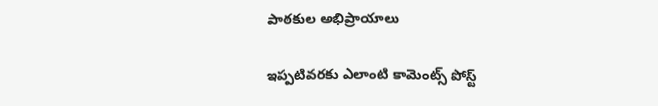పాఠకుల అభిప్రాయాలు

ఇప్పటివరకు ఎలాంటి కామెంట్స్ పోస్ట్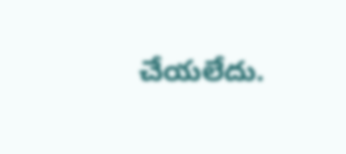చేయలేదు.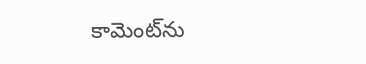కామెంట్‌ను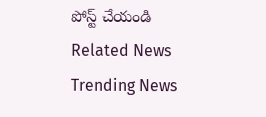పోస్ట్ చేయండి
Related News
Trending News